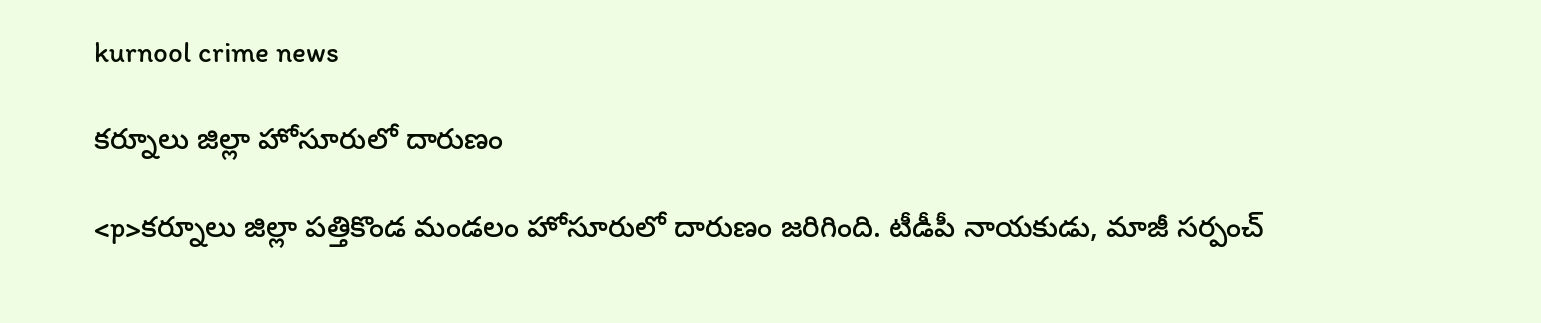kurnool crime news

కర్నూలు జిల్లా హోసూరులో దారుణం

<p>కర్నూలు జిల్లా పత్తికొండ మండలం హోసూరులో దారుణం జరిగింది. టీడీపీ నాయకుడు, మాజీ సర్పంచ్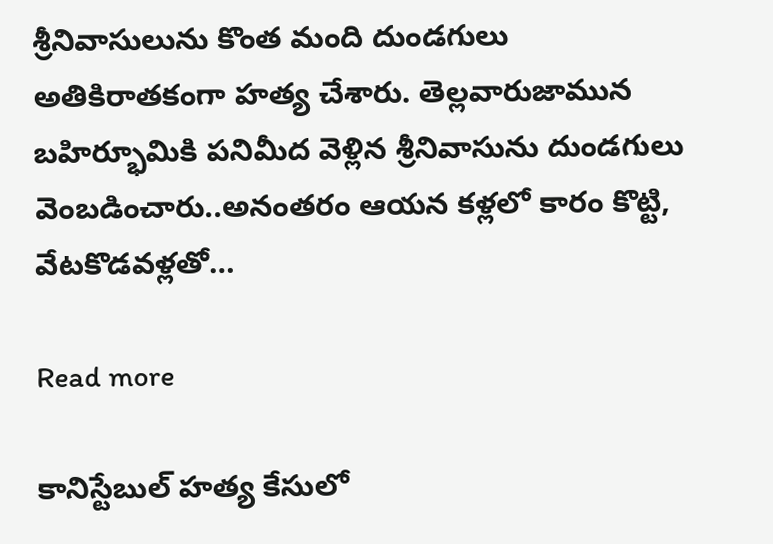శ్రీనివాసులును కొంత మంది దుండగులు అతికిరాతకంగా హత్య చేశారు. తెల్లవారుజామున బహిర్భూమికి పనిమీద వెళ్లిన శ్రీనివాసును దుండగులు వెంబడించారు..అనంతరం ఆయన కళ్లలో కారం కొట్టి, వేటకొడవళ్లతో…

Read more

కానిస్టేబుల్ హత్య కేసులో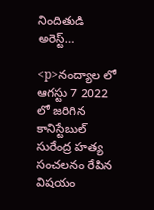నిందితుడి అరెస్ట్…

<p>నంద్యాల లో ఆగస్టు 7 2022 లో జరిగిన కానిస్టేబుల్ సురేంద్ర హత్య సంచలనం రేపిన విషయం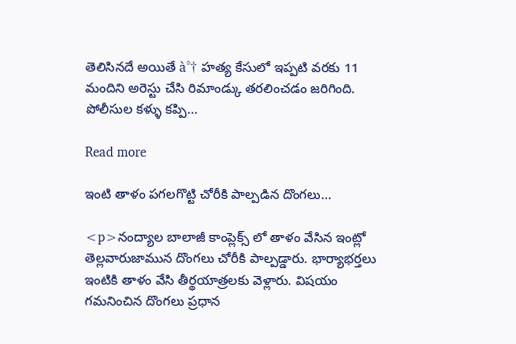తెలిసినదే అయితే à°† హత్య కేసులో ఇప్పటి వరకు 11 మందిని అరెస్టు చేసి రిమాండ్కు తరలించడం జరిగింది. పోలీసుల కళ్ళు కప్పి…

Read more

ఇంటి తాళం పగలగొట్టి చోరీకి పాల్పడిన దొంగలు…

<p>నంద్యాల బాలాజీ కాంప్లెక్స్ లో తాళం వేసిన ఇంట్లో తెల్లవారుజామున దొంగలు చోరీకి పాల్పడ్డారు. భార్యాభర్తలు ఇంటికి తాళం వేసి తీర్థయాత్రలకు వెళ్లారు. విషయం గమనించిన దొంగలు ప్రధాన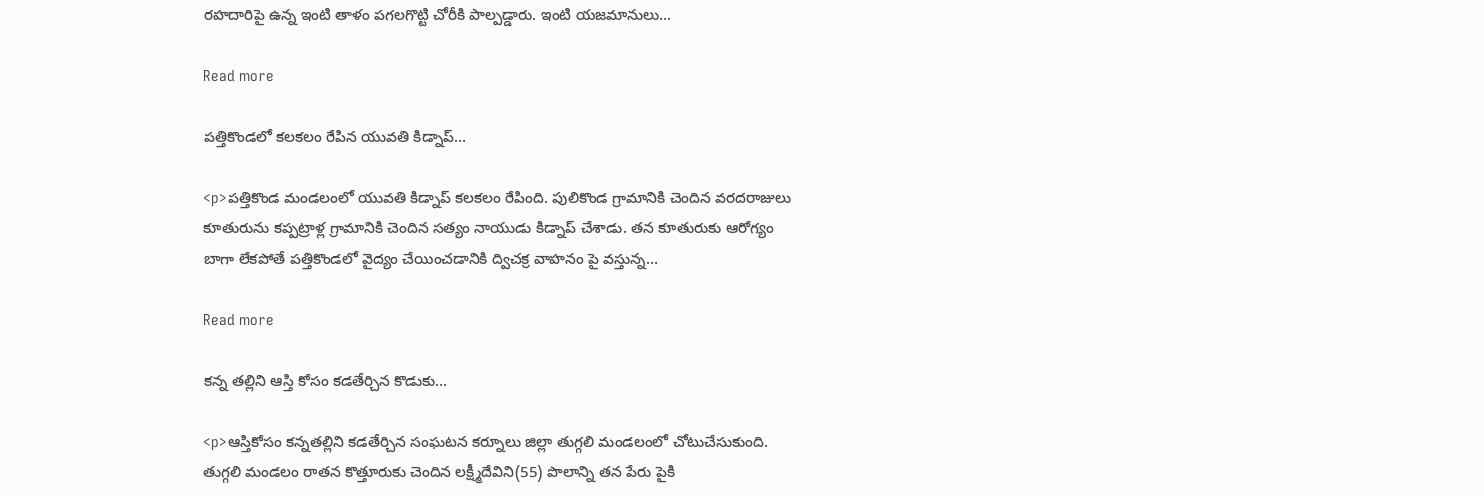రహదారిపై ఉన్న ఇంటి తాళం పగలగొట్టి చోరీకి పాల్పడ్డారు. ఇంటి యజమానులు…

Read more

పత్తికొండలో కలకలం రేపిన యువతి కిడ్నాప్…

<p>పత్తికొండ మండలంలో యువతి కిడ్నాప్ కలకలం రేపింది. పులికొండ గ్రామానికి చెందిన వరదరాజులు కూతురును కప్పట్రాళ్ల గ్రామానికి చెందిన సత్యం నాయుడు కిడ్నాప్ చేశాడు. తన కూతురుకు ఆరోగ్యం బాగా లేకపోతే పత్తికొండలో వైద్యం చేయించడానికి ద్విచక్ర వాహనం పై వస్తున్న…

Read more

కన్న తల్లిని ఆస్తి కోసం కడతేర్చిన కొడుకు…

<p>ఆస్తికోసం కన్నతల్లిని కడతేర్చిన సంఘటన కర్నూలు జిల్లా తుగ్గలి మండలంలో చోటుచేసుకుంది. తుగ్గలి మండలం రాతన కొత్తూరుకు చెందిన లక్ష్మీదేవిని(55) పొలాన్ని తన పేరు పైకి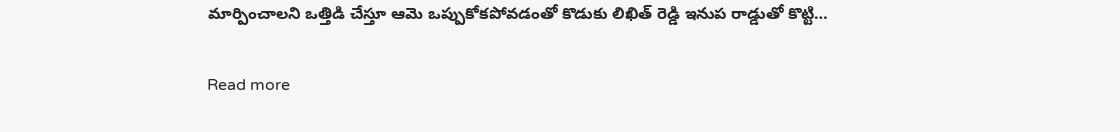మార్పించాలని ఒత్తిడి చేస్తూ ఆమె ఒప్పుకోకపోవడంతో కొడుకు లిఖిత్ రెడ్డి ఇనుప రాడ్డుతో కొట్టి…

Read more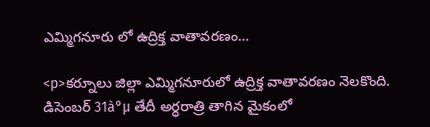ఎమ్మిగనూరు లో ఉద్రిక్త వాతావరణం…

<p>కర్నూలు జిల్లా ఎమ్మిగనూరులో ఉద్రిక్త వాతావరణం నెలకొంది. డిసెంబర్ 31à°µ తేదీ అర్ధరాత్రి తాగిన మైకంలో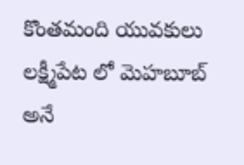కొంతమంది యువకులు లక్ష్మీపేట లో మెహబూబ్ అనే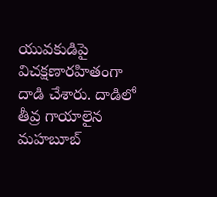యువకుడిపై విచక్షణారహితంగా దాడి చేశారు. దాడిలో తీవ్ర గాయాలైన మహబూబ్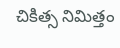చికిత్స నిమిత్తం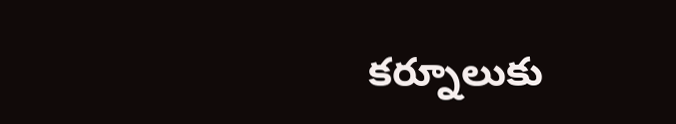కర్నూలుకు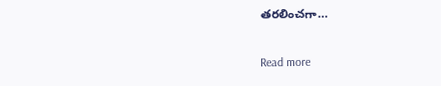తరలించగా…

Read more